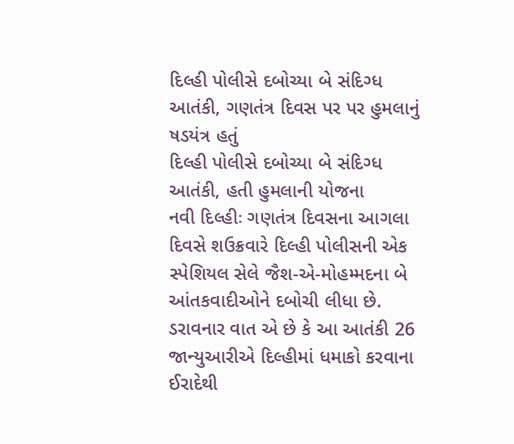દિલ્હી પોલીસે દબોચ્યા બે સંદિગ્ધ આતંકી, ગણતંત્ર દિવસ પર પર હુમલાનું ષડયંત્ર હતું
દિલ્હી પોલીસે દબોચ્યા બે સંદિગ્ધ આતંકી, હતી હુમલાની યોજના
નવી દિલ્હીઃ ગણતંત્ર દિવસના આગલા દિવસે શઉક્રવારે દિલ્હી પોલીસની એક સ્પેશિયલ સેલે જૈશ-એ-મોહમ્મદના બે આંતકવાદીઓને દબોચી લીધા છે. ડરાવનાર વાત એ છે કે આ આતંકી 26 જાન્યુઆરીએ દિલ્હીમાં ધમાકો કરવાના ઈરાદેથી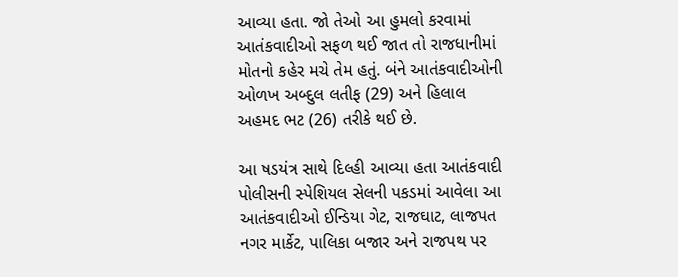આવ્યા હતા. જો તેઓ આ હુમલો કરવામાં આતંકવાદીઓ સફળ થઈ જાત તો રાજધાનીમાં મોતનો કહેર મચે તેમ હતું. બંને આતંકવાદીઓની ઓળખ અબ્દુલ લતીફ (29) અને હિલાલ અહમદ ભટ (26) તરીકે થઈ છે.

આ ષડયંત્ર સાથે દિલ્હી આવ્યા હતા આતંકવાદી
પોલીસની સ્પેશિયલ સેલની પકડમાં આવેલા આ આતંકવાદીઓ ઈન્ડિયા ગેટ, રાજઘાટ, લાજપત નગર માર્કેટ, પાલિકા બજાર અને રાજપથ પર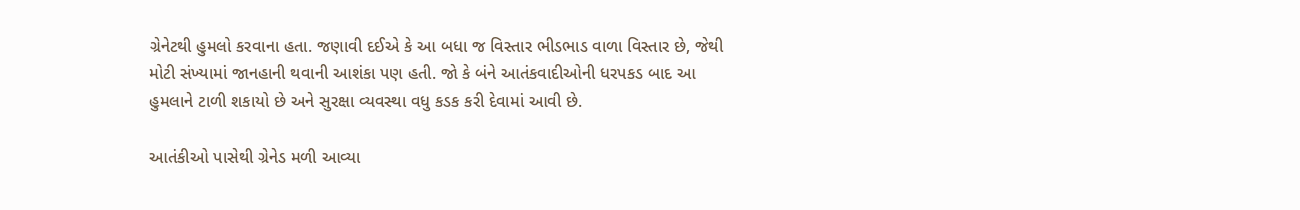ગ્રેનેટથી હુમલો કરવાના હતા. જણાવી દઈએ કે આ બધા જ વિસ્તાર ભીડભાડ વાળા વિસ્તાર છે, જેથી મોટી સંખ્યામાં જાનહાની થવાની આશંકા પણ હતી. જો કે બંને આતંકવાદીઓની ધરપકડ બાદ આ હુમલાને ટાળી શકાયો છે અને સુરક્ષા વ્યવસ્થા વધુ કડક કરી દેવામાં આવી છે.

આતંકીઓ પાસેથી ગ્રેનેડ મળી આવ્યા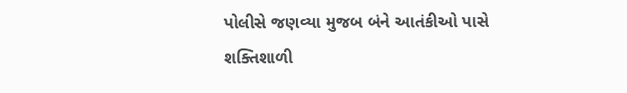પોલીસે જણવ્યા મુજબ બંને આતંકીઓ પાસે શક્તિશાળી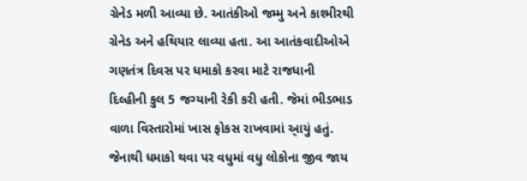ગ્રેનેડ મળી આવ્યા છે. આતંકીઓ જમ્મુ અને કાશ્મીરથી ગ્રેનેડ અને હથિયાર લાવ્યા હતા. આ આતંકવાદીઓએ ગણતંત્ર દિવસ પર ધમાકો કરવા માટે રાજધાની દિલ્હીની કુલ 5 જગ્યાની રેકી કરી હતી. જેમાં ભીડભાડ વાળા વિસ્તારોમાં ખાસ ફોકસ રાખવામાં આ્યું હતું. જેનાથી ધમાકો થવા પર વધુમાં વધુ લોકોના જીવ જાય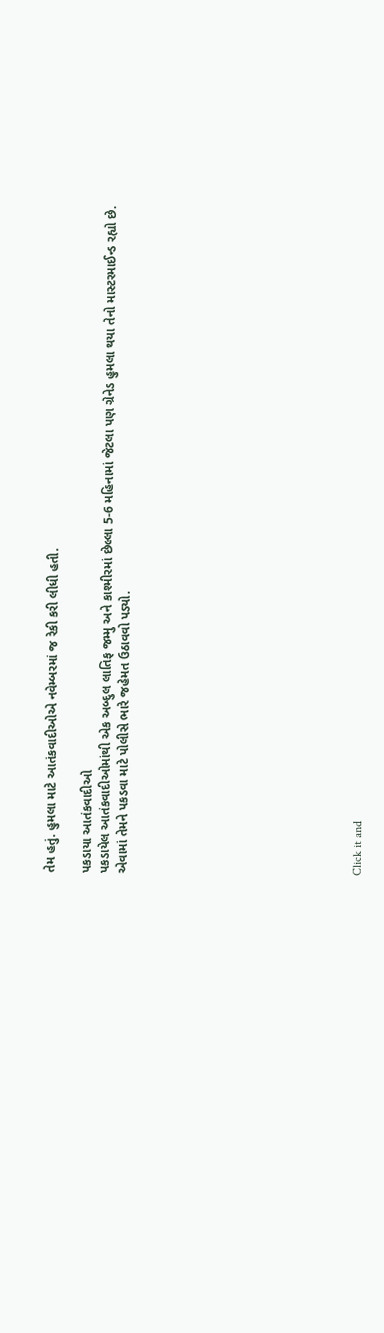તેમ હતું. હુમલા માટે આતંકવાદીઓએ નવેમ્બરમાં જ રેકી કરી લીધી હતી.

પકડાયા આતંકવાદીઓ
પકડાયેલ આતંકવાદીઓમાંથી એક અબ્દુલ લાતિફ જમ્મુ અને કાશ્મીરમાં છેલ્લા 5-6 મહિનામાં જેટલા પણ ગ્રેનેડ હુમલા થયા તેનો માસ્ટરમાઈન્ડ રહ્યો છે. એવામાં તેમને પકડવા માટે પોલીસે ભારે જહેમત ઉઠાવવો પડ્યો.












Click it and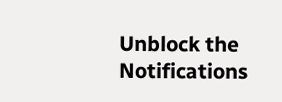Unblock the Notifications